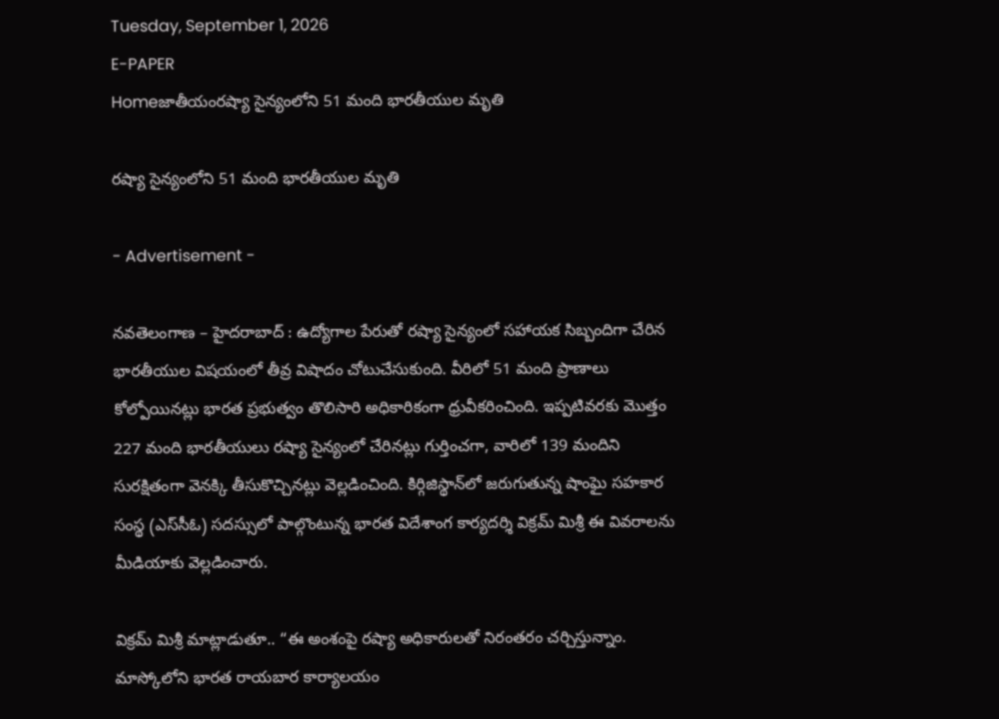Tuesday, September 1, 2026
E-PAPER
Homeజాతీయంరష్యా సైన్యంలోని 51 మంది భారతీయుల మృతి

రష్యా సైన్యంలోని 51 మంది భారతీయుల మృతి

- Advertisement -

నవతెలంగాణ – హైదరాబాద్ : ఉద్యోగాల పేరుతో రష్యా సైన్యంలో సహాయక సిబ్బందిగా చేరిన భారతీయుల విషయంలో తీవ్ర విషాదం చోటుచేసుకుంది. వీరిలో 51 మంది ప్రాణాలు కోల్పోయినట్లు భారత ప్రభుత్వం తొలిసారి అధికారికంగా ధ్రువీకరించింది. ఇప్పటివరకు మొత్తం 227 మంది భారతీయులు రష్యా సైన్యంలో చేరినట్లు గుర్తించగా, వారిలో 139 మందిని సురక్షితంగా వెనక్కి తీసుకొచ్చినట్లు వెల్లడించింది. కిర్గిజిస్థాన్‌లో జరుగుతున్న షాంఘై సహకార సంస్థ (ఎస్‌సీఓ) సదస్సులో పాల్గొంటున్న భారత విదేశాంగ కార్యదర్శి విక్రమ్ మిశ్రీ ఈ వివరాలను మీడియాకు వెల్లడించారు.

విక్రమ్ మిశ్రీ మాట్లాడుతూ.. “ఈ అంశంపై రష్యా అధికారులతో నిరంతరం చర్చిస్తున్నాం. మాస్కోలోని భారత రాయబార కార్యాలయం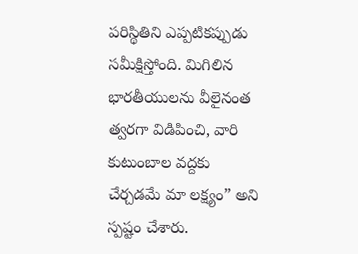పరిస్థితిని ఎప్పటికప్పుడు సమీక్షిస్తోంది. మిగిలిన భారతీయులను వీలైనంత త్వరగా విడిపించి, వారి కుటుంబాల వద్దకు చేర్చడమే మా లక్ష్యం” అని స్పష్టం చేశారు.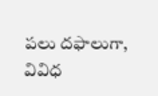పలు దఫాలుగా, వివిధ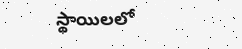స్థాయిలలో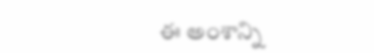ఈ అంశాన్ని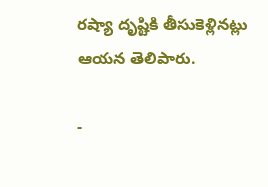రష్యా దృష్టికి తీసుకెళ్లినట్లు ఆయన తెలిపారు.

-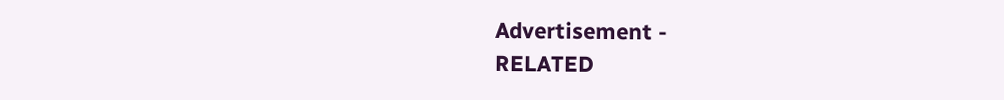Advertisement -
RELATED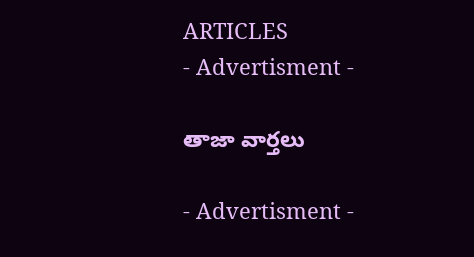ARTICLES
- Advertisment -

తాజా వార్తలు

- Advertisment -